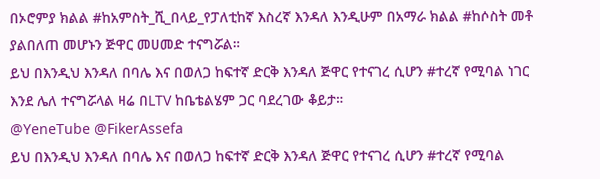በኦሮምያ ክልል #ከአምስት_ሺ_በላይ_የፓለቲከኛ እስረኛ እንዳለ እንዲሁም በአማራ ክልል #ከሶስት መቶ ያልበለጠ መሆኑን ጅዋር መሀመድ ተናግሯል።
ይህ በእንዲህ እንዳለ በባሌ እና በወለጋ ከፍተኛ ድርቅ እንዳለ ጅዋር የተናገረ ሲሆን #ተረኛ የሚባል ነገር እንደ ሌለ ተናግሯላል ዛሬ በLTV ከቤቴልሄም ጋር ባደረገው ቆይታ።
@YeneTube @FikerAssefa
ይህ በእንዲህ እንዳለ በባሌ እና በወለጋ ከፍተኛ ድርቅ እንዳለ ጅዋር የተናገረ ሲሆን #ተረኛ የሚባል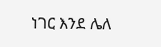ነገር እንደ ሌለ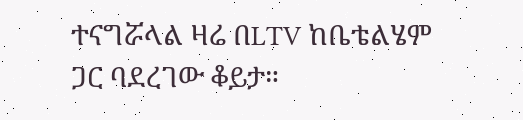ተናግሯላል ዛሬ በLTV ከቤቴልሄም ጋር ባደረገው ቆይታ።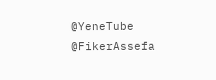@YeneTube @FikerAssefa